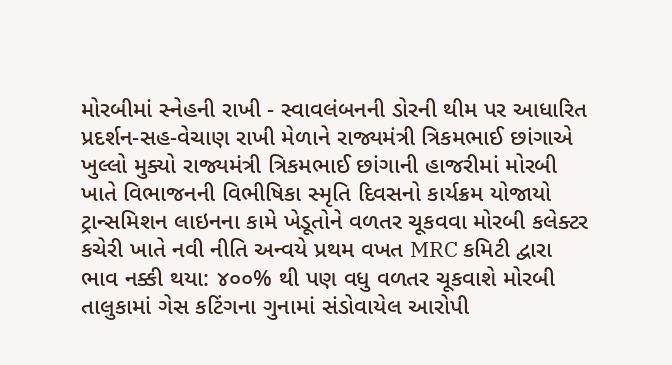મોરબીમાં સ્નેહની રાખી - સ્વાવલંબનની ડોરની થીમ પર આધારિત પ્રદર્શન-સહ-વેચાણ રાખી મેળાને રાજ્યમંત્રી ત્રિકમભાઈ છાંગાએ ખુલ્લો મુક્યો રાજ્યમંત્રી ત્રિકમભાઈ છાંગાની હાજરીમાં મોરબી ખાતે વિભાજનની વિભીષિકા સ્મૃતિ દિવસનો કાર્યક્રમ યોજાયો ટ્રાન્સમિશન લાઇનના કામે ખેડૂતોને વળતર ચૂકવવા મોરબી કલેક્ટર કચેરી ખાતે નવી નીતિ અન્વયે પ્રથમ વખત MRC કમિટી દ્વારા ભાવ નક્કી થયા: ૪૦૦% થી પણ વધુ વળતર ચૂકવાશે મોરબી તાલુકામાં ગેસ કટિંગના ગુનામાં સંડોવાયેલ આરોપી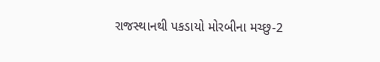રાજસ્થાનથી પકડાયો મોરબીના મચ્છુ-2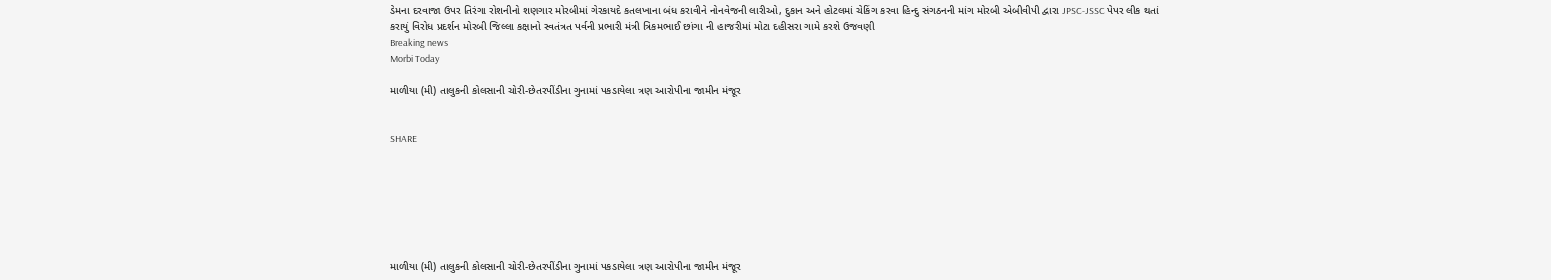ડેમના દરવાજા ઉપર તિરંગા રોશનીનો શણગાર મોરબીમાં ગેરકાયદે કતલખાના બંધ કરાવીને નોનવેજની લારીઓ, દુકાન અને હોટલમાં ચેકિંગ કરવા હિન્દુ સંગઠનની માંગ મોરબી એબીવીપી દ્વારા JPSC-JSSC પેપર લીક થતાં કરાયું વિરોધ પ્રદર્શન મોરબી જિલ્લા કક્ષાનો સ્વતંત્રત પર્વની પ્રભારી મંત્રી ત્રિકમભાઈ છાંગા ની હાજરીમાં મોટા દહીસરા ગામે કરશે ઉજવણી
Breaking news
Morbi Today

માળીયા (મી) તાલુકની કોલસાની ચોરી-છેતરપીંડીના ગુનામાં પકડાયેલા ત્રણ આરોપીના જામીન મંજૂર


SHARE







માળીયા (મી) તાલુકની કોલસાની ચોરી-છેતરપીંડીના ગુનામાં પકડાયેલા ત્રણ આરોપીના જામીન મંજૂર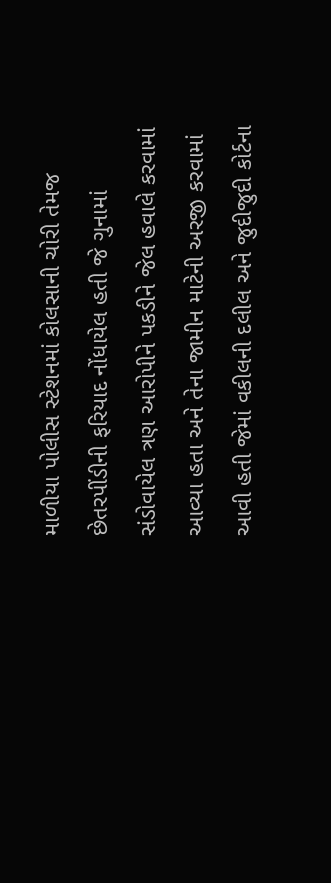માળીયા પોલીસ સ્ટેશનમાં કોલસાની ચોરી તેમજ છેતરપીંડીની ફરિયાદ નોંધાયેલ હતી જે ગુનામાં સંડોવાયેલ ત્રણ આરોપીને પકડીને જેલ હવાલે કરવામાં આવ્યા હતા અને તેના જામીન માટેની અરજી કરવામાં આવી હતી જેમાં વકીલની દલીલ અને જુદીજુદી કોર્ટના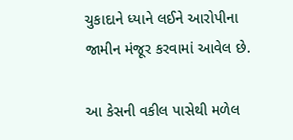ચુકાદાને ધ્યાને લઈને આરોપીના જામીન મંજૂર કરવામાં આવેલ છે.

આ કેસની વકીલ પાસેથી મળેલ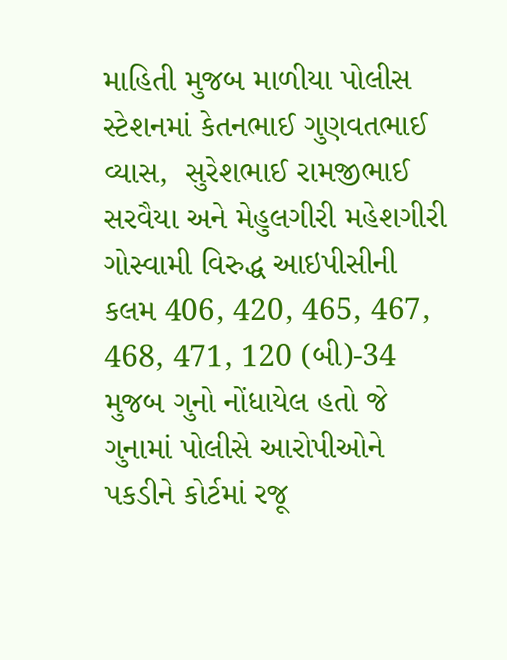માહિતી મુજબ માળીયા પોલીસ સ્ટેશનમાં કેતનભાઈ ગુણવતભાઈ વ્યાસ,  સુરેશભાઈ રામજીભાઈ સરવૈયા અને મેહુલગીરી મહેશગીરી ગોસ્વામી વિરુદ્ધ આઇપીસીની કલમ 406, 420, 465, 467, 468, 471, 120 (બી)-34 મુજબ ગુનો નોંધાયેલ હતો જે ગુનામાં પોલીસે આરોપીઓને પકડીને કોર્ટમાં રજૂ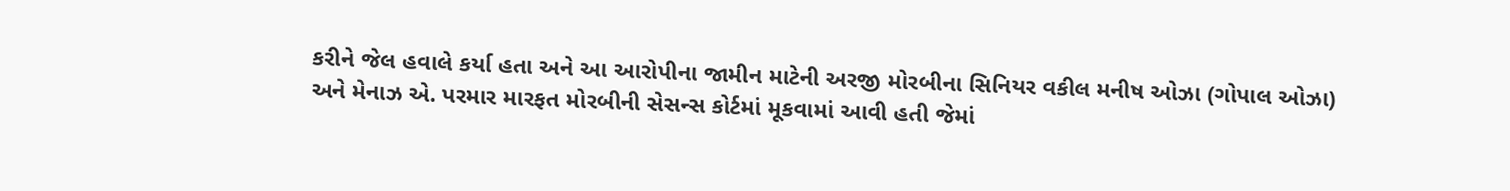કરીને જેલ હવાલે કર્યા હતા અને આ આરોપીના જામીન માટેની અરજી મોરબીના સિનિયર વકીલ મનીષ ઓઝા (ગોપાલ ઓઝા) અને મેનાઝ એ. પરમાર મારફત મોરબીની સેસન્સ કોર્ટમાં મૂકવામાં આવી હતી જેમાં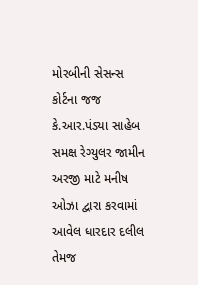મોરબીની સેસન્સ કોર્ટના જજ કે.આર.પંડ્યા સાહેબ સમક્ષ રેગ્યુલર જામીન અરજી માટે મનીષ ઓઝા દ્વારા કરવામાં આવેલ ધારદાર દલીલ તેમજ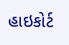હાઇકોર્ટ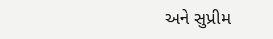અને સુપ્રીમ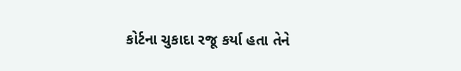કોર્ટના ચુકાદા રજૂ કર્યા હતા તેને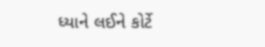ધ્યાને લઈને કોર્ટે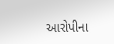આરોપીના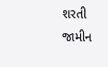શરતી જામીન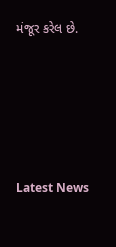મંજૂર કરેલ છે.






Latest News